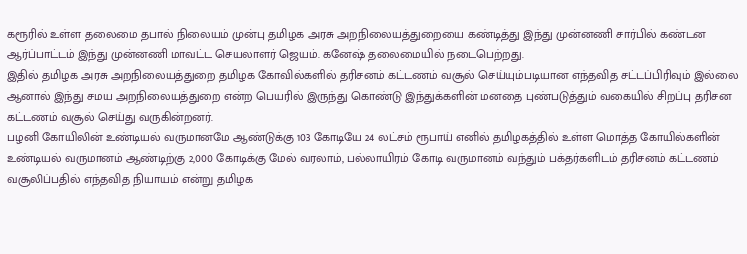கரூரில் உள்ள தலைமை தபால் நிலையம் முன்பு தமிழக அரசு அறநிலையத்துறையை கண்டித்து இந்து முன்னணி சார்பில் கண்டன ஆர்ப்பாட்டம் இந்து முன்னணி மாவட்ட செயலாளர் ஜெயம். கனேஷ் தலைமையில் நடைபெற்றது.
இதில் தமிழக அரசு அறநிலையத்துறை தமிழக கோவில்களில் தரிசனம் கட்டணம் வசூல் செய்யும்படியான எந்தவித சட்டப்பிரிவும் இல்லை ஆனால் இந்து சமய அறநிலையத்துறை என்ற பெயரில் இருந்து கொண்டு இந்துக்களின் மனதை புண்படுத்தும் வகையில் சிறப்பு தரிசன கட்டணம் வசூல் செய்து வருகின்றனர்.
பழனி கோயிலின் உண்டியல் வருமானமே ஆண்டுக்கு 103 கோடியே 24 லட்சம் ரூபாய் எனில் தமிழகத்தில் உள்ள மொத்த கோயில்களின் உண்டியல் வருமானம் ஆண்டிற்கு 2,000 கோடிக்கு மேல் வரலாம், பல்லாயிரம் கோடி வருமானம் வந்தும் பக்தர்களிடம் தரிசனம் கட்டணம் வசூலிப்பதில் எந்தவித நியாயம் என்று தமிழக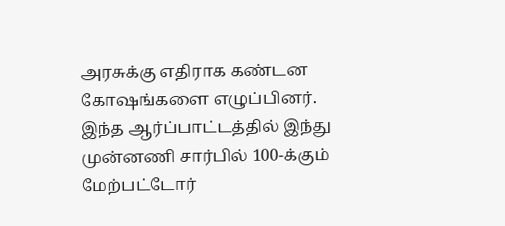அரசுக்கு எதிராக கண்டன கோஷங்களை எழுப்பினர்.
இந்த ஆர்ப்பாட்டத்தில் இந்து முன்னணி சார்பில் 100-க்கும் மேற்பட்டோர்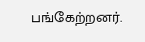பங்கேற்றனர்.